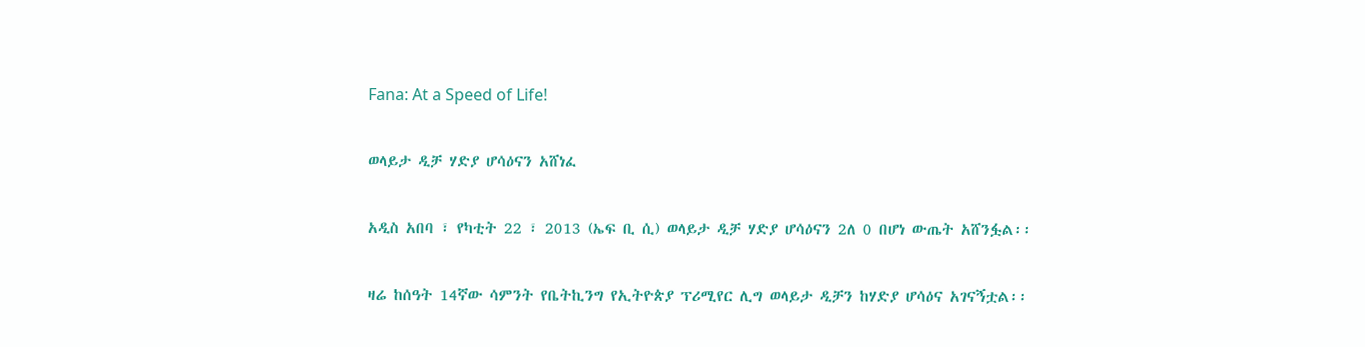Fana: At a Speed of Life!

ወላይታ ዲቻ ሃድያ ሆሳዕናን አሸነፈ

አዲስ አበባ ፣ የካቲት 22 ፣ 2013 (ኤፍ ቢ ሲ) ወላይታ ዲቻ ሃድያ ሆሳዕናን 2ለ 0 በሆነ ውጤት አሸንፏል፡፡

ዛሬ ከሰዓት 14ኛው ሳምንት የቤትኪንግ የኢትዮጵያ ፕሪሚየር ሊግ ወላይታ ዲቻን ከሃድያ ሆሳዕና አገናኝቷል፡፡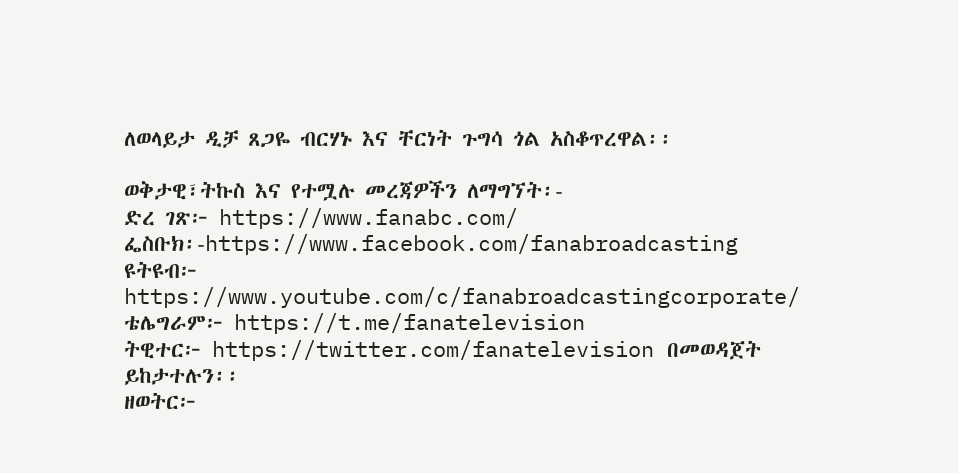ለወላይታ ዲቻ ጸጋዬ ብርሃኑ እና ቸርነት ጉግሳ ጎል አስቆጥረዋል፡፡

ወቅታዊ፣ትኩስ እና የተሟሉ መረጃዎችን ለማግኘት፡-
ድረ ገጽ፦ https://www.fanabc.com/
ፌስቡክ፡-https://www.facebook.com/fanabroadcasting
ዩትዩብ፦ https://www.youtube.com/c/fanabroadcastingcorporate/
ቴሌግራም፦ https://t.me/fanatelevision
ትዊተር፦ https://twitter.com/fanatelevision በመወዳጀት ይከታተሉን፡፡
ዘወትር፦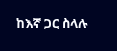ከእኛ ጋር ስላሉ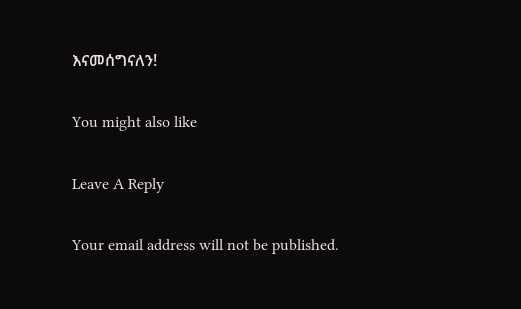እናመሰግናለን!

You might also like

Leave A Reply

Your email address will not be published.